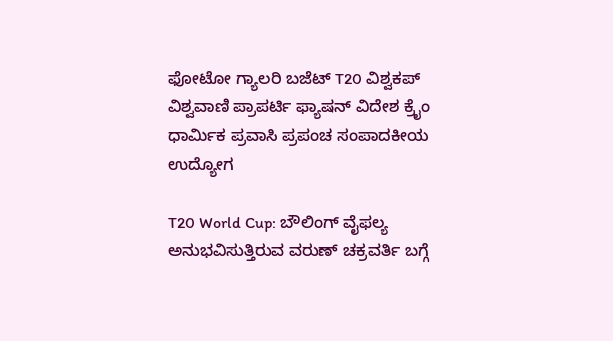ಫೋಟೋ ಗ್ಯಾಲರಿ ಬಜೆಟ್ T20 ವಿಶ್ವಕಪ್ ವಿಶ್ವವಾಣಿ ಪ್ರಾಪರ್ಟಿ ಫ್ಯಾಷನ್ ವಿದೇಶ ಕ್ರೈಂ ಧಾರ್ಮಿಕ ಪ್ರವಾಸಿ ಪ್ರಪಂಚ ಸಂಪಾದಕೀಯ ಉದ್ಯೋಗ

T20 World Cup: ಬೌಲಿಂಗ್‌ ವೈಫಲ್ಯ ಅನುಭವಿಸುತ್ತಿರುವ ವರುಣ್‌ ಚಕ್ರವರ್ತಿ ಬಗ್ಗೆ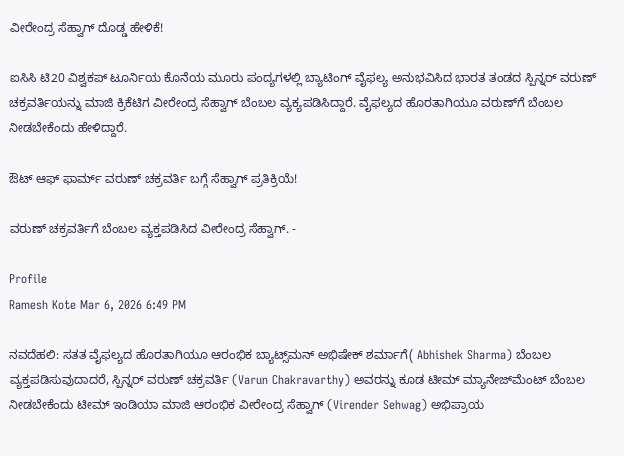ವೀರೇಂದ್ರ ಸೆಹ್ವಾಗ್‌ ದೊಡ್ಡ ಹೇಳಿಕೆ!

ಐಸಿಸಿ ಟಿ20 ವಿಶ್ವಕಪ್‌ ಟೂರ್ನಿಯ ಕೊನೆಯ ಮೂರು ಪಂದ್ಯಗಳಲ್ಲಿ ಬ್ಯಾಟಿಂಗ್‌ ವೈಫಲ್ಯ ಅನುಭವಿಸಿದ ಭಾರತ ತಂಡದ ಸ್ಪಿನ್ನರ್‌ ವರುಣ್‌ ಚಕ್ರವರ್ತಿಯನ್ನು ಮಾಜಿ ಕ್ರಿಕೆಟಿಗ ವೀರೇಂದ್ರ ಸೆಹ್ವಾಗ್‌ ಬೆಂಬಲ ವ್ಯಕ್ಯಪಡಿಸಿದ್ದಾರೆ. ವೈಫಲ್ಯದ ಹೊರತಾಗಿಯೂ ವರುಣ್‌ಗೆ ಬೆಂಬಲ ನೀಡಬೇಕೆಂದು ಹೇಳಿದ್ದಾರೆ.

ಔಟ್‌ ಆಫ್‌ ಫಾರ್ಮ್‌ ವರುಣ್‌ ಚಕ್ರವರ್ತಿ ಬಗ್ಗೆ ಸೆಹ್ವಾಗ್‌ ಪ್ರತಿಕ್ರಿಯೆ!

ವರುಣ್‌ ಚಕ್ರವರ್ತಿಗೆ ಬೆಂಬಲ ವ್ಯಕ್ತಪಡಿಸಿದ ವೀರೇಂದ್ರ ಸೆಹ್ವಾಗ್‌. -

Profile
Ramesh Kote Mar 6, 2026 6:49 PM

ನವದೆಹಲಿ: ಸತತ ವೈಫಲ್ಯದ ಹೊರತಾಗಿಯೂ ಆರಂಭಿಕ ಬ್ಯಾಟ್ಸ್‌ಮನ್‌ ಅಭಿಷೇಕ್‌ ಶರ್ಮಾಗೆ( Abhishek Sharma) ಬೆಂಬಲ ವ್ಯಕ್ತಪಡಿಸುವುದಾದರೆ, ಸ್ಪಿನ್ನರ್‌ ವರುಣ್‌ ಚಕ್ರವರ್ತಿ (Varun Chakravarthy) ಅವರನ್ನು ಕೂಡ ಟೀಮ್‌ ಮ್ಯಾನೇಜ್‌ಮೆಂಟ್‌ ಬೆಂಬಲ ನೀಡಬೇಕೆಂದು ಟೀಮ್‌ ಇಂಡಿಯಾ ಮಾಜಿ ಆರಂಭಿಕ ವೀರೇಂದ್ರ ಸೆಹ್ವಾಗ್‌ (Virender Sehwag) ಅಭಿಪ್ರಾಯ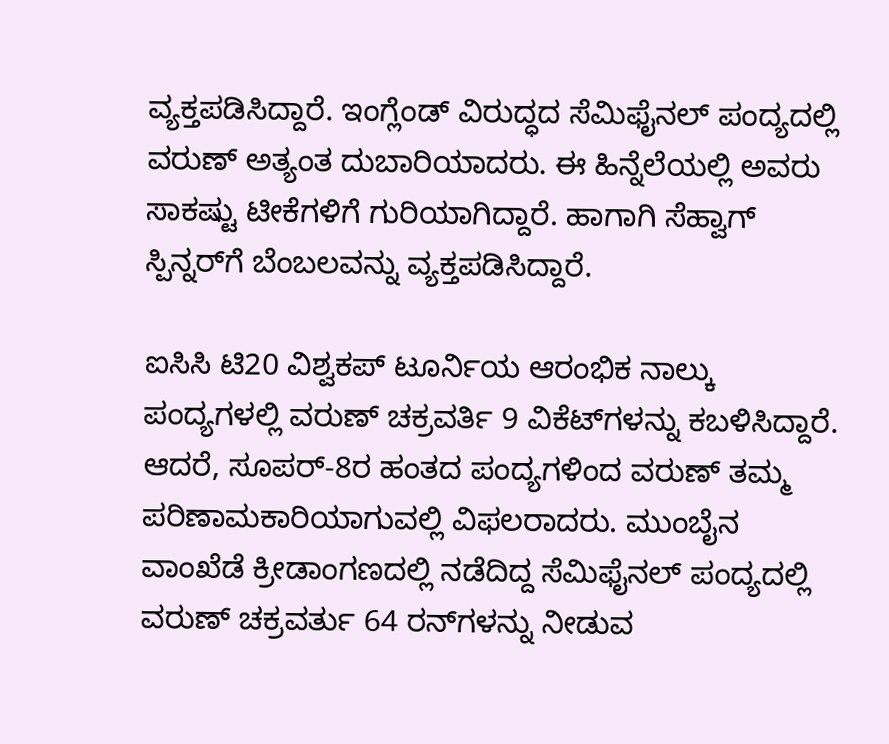ವ್ಯಕ್ತಪಡಿಸಿದ್ದಾರೆ. ಇಂಗ್ಲೆಂಡ್‌ ವಿರುದ್ಧದ ಸೆಮಿಫೈನಲ್‌ ಪಂದ್ಯದಲ್ಲಿ ವರುಣ್‌ ಅತ್ಯಂತ ದುಬಾರಿಯಾದರು. ಈ ಹಿನ್ನೆಲೆಯಲ್ಲಿ ಅವರು ಸಾಕಷ್ಟು ಟೀಕೆಗಳಿಗೆ ಗುರಿಯಾಗಿದ್ದಾರೆ. ಹಾಗಾಗಿ ಸೆಹ್ವಾಗ್‌ ಸ್ಪಿನ್ನರ್‌ಗೆ ಬೆಂಬಲವನ್ನು ವ್ಯಕ್ತಪಡಿಸಿದ್ದಾರೆ.

ಐಸಿಸಿ ಟಿ20 ವಿಶ್ವಕಪ್‌ ಟೂರ್ನಿಯ ಆರಂಭಿಕ ನಾಲ್ಕು ಪಂದ್ಯಗಳಲ್ಲಿ ವರುಣ್‌ ಚಕ್ರವರ್ತಿ 9 ವಿಕೆಟ್‌ಗಳನ್ನು ಕಬಳಿಸಿದ್ದಾರೆ. ಆದರೆ, ಸೂಪರ್‌-8ರ ಹಂತದ ಪಂದ್ಯಗಳಿಂದ ವರುಣ್‌ ತಮ್ಮ ಪರಿಣಾಮಕಾರಿಯಾಗುವಲ್ಲಿ ವಿಫಲರಾದರು. ಮುಂಬೈನ ವಾಂಖೆಡೆ ಕ್ರೀಡಾಂಗಣದಲ್ಲಿ ನಡೆದಿದ್ದ ಸೆಮಿಫೈನಲ್‌ ಪಂದ್ಯದಲ್ಲಿ ವರುಣ್‌ ಚಕ್ರವರ್ತು 64 ರನ್‌ಗಳನ್ನು ನೀಡುವ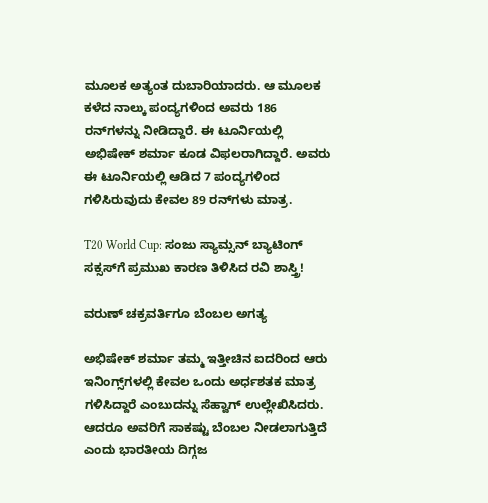ಮೂಲಕ ಅತ್ಯಂತ ದುಬಾರಿಯಾದರು. ಆ ಮೂಲಕ ಕಳೆದ ನಾಲ್ಕು ಪಂದ್ಯಗಳಿಂದ ಅವರು 186 ರನ್‌ಗಳನ್ನು ನೀಡಿದ್ದಾರೆ. ಈ ಟೂರ್ನಿಯಲ್ಲಿ ಅಭಿಷೇಕ್‌ ಶರ್ಮಾ ಕೂಡ ವಿಫಲರಾಗಿದ್ದಾರೆ. ಅವರು ಈ ಟೂರ್ನಿಯಲ್ಲಿ ಆಡಿದ 7 ಪಂದ್ಯಗಳಿಂದ ಗಳಿಸಿರುವುದು ಕೇವಲ 89 ರನ್‌ಗಳು ಮಾತ್ರ.

T20 World Cup: ಸಂಜು ಸ್ಯಾಮ್ಸನ್‌ ಬ್ಯಾಟಿಂಗ್‌ ಸಕ್ಸಸ್‌ಗೆ ಪ್ರಮುಖ ಕಾರಣ ತಿಳಿಸಿದ ರವಿ ಶಾಸ್ತ್ರಿ!

ವರುಣ್‌ ಚಕ್ರವರ್ತಿಗೂ ಬೆಂಬಲ ಅಗತ್ಯ

ಅಭಿಷೇಕ್ ಶರ್ಮಾ ತಮ್ಮ ಇತ್ತೀಚಿನ ಐದರಿಂದ ಆರು ಇನಿಂಗ್ಸ್‌ಗಳಲ್ಲಿ ಕೇವಲ ಒಂದು ಅರ್ಧಶತಕ ಮಾತ್ರ ಗಳಿಸಿದ್ದಾರೆ ಎಂಬುದನ್ನು ಸೆಹ್ವಾಗ್ ಉಲ್ಲೇಖಿಸಿದರು. ಆದರೂ ಅವರಿಗೆ ಸಾಕಷ್ಟು ಬೆಂಬಲ ನೀಡಲಾಗುತ್ತಿದೆ ಎಂದು ಭಾರತೀಯ ದಿಗ್ಗಜ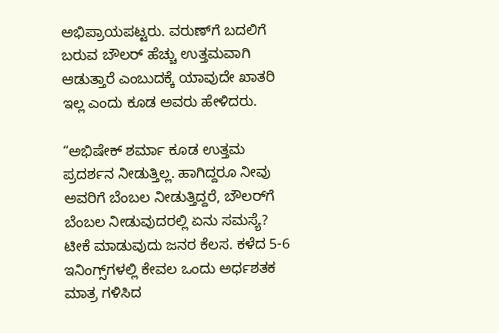ಅಭಿಪ್ರಾಯಪಟ್ಟರು. ವರುಣ್‌ಗೆ ಬದಲಿಗೆ ಬರುವ ಬೌಲರ್ ಹೆಚ್ಚು ಉತ್ತಮವಾಗಿ ಆಡುತ್ತಾರೆ ಎಂಬುದಕ್ಕೆ ಯಾವುದೇ ಖಾತರಿ ಇಲ್ಲ ಎಂದು ಕೂಡ ಅವರು ಹೇಳಿದರು.

“ಅಭಿಷೇಕ್ ಶರ್ಮಾ ಕೂಡ ಉತ್ತಮ ಪ್ರದರ್ಶನ ನೀಡುತ್ತಿಲ್ಲ. ಹಾಗಿದ್ದರೂ ನೀವು ಅವರಿಗೆ ಬೆಂಬಲ ನೀಡುತ್ತಿದ್ದರೆ, ಬೌಲರ್‌ಗೆ ಬೆಂಬಲ ನೀಡುವುದರಲ್ಲಿ ಏನು ಸಮಸ್ಯೆ? ಟೀಕೆ ಮಾಡುವುದು ಜನರ ಕೆಲಸ. ಕಳೆದ 5-6 ಇನಿಂಗ್ಸ್‌ಗಳಲ್ಲಿ ಕೇವಲ ಒಂದು ಅರ್ಧಶತಕ ಮಾತ್ರ ಗಳಿಸಿದ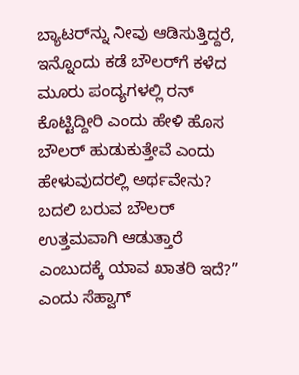ಬ್ಯಾಟರ್‌ನ್ನು ನೀವು ಆಡಿಸುತ್ತಿದ್ದರೆ, ಇನ್ನೊಂದು ಕಡೆ ಬೌಲರ್‌ಗೆ ಕಳೆದ ಮೂರು ಪಂದ್ಯಗಳಲ್ಲಿ ರನ್ ಕೊಟ್ಟಿದ್ದೀರಿ ಎಂದು ಹೇಳಿ ಹೊಸ ಬೌಲರ್ ಹುಡುಕುತ್ತೇವೆ ಎಂದು ಹೇಳುವುದರಲ್ಲಿ ಅರ್ಥವೇನು? ಬದಲಿ ಬರುವ ಬೌಲರ್ ಉತ್ತಮವಾಗಿ ಆಡುತ್ತಾರೆ ಎಂಬುದಕ್ಕೆ ಯಾವ ಖಾತರಿ ಇದೆ?” ಎಂದು ಸೆಹ್ವಾಗ್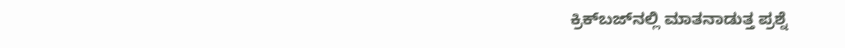ಕ್ರಿಕ್‌ಬಜ್‌ನಲ್ಲಿ ಮಾತನಾಡುತ್ತ ಪ್ರಶ್ನೆ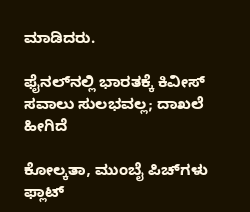ಮಾಡಿದರು.

ಫೈನಲ್‌ನಲ್ಲಿ ಭಾರತಕ್ಕೆ ಕಿವೀಸ್‌ ಸವಾಲು ಸುಲಭವಲ್ಲ; ದಾಖಲೆ ಹೀಗಿದೆ

ಕೋಲ್ಕತಾ, ಮುಂಬೈ ಪಿಚ್‌ಗಳು ಫ್ಲಾಟ್‌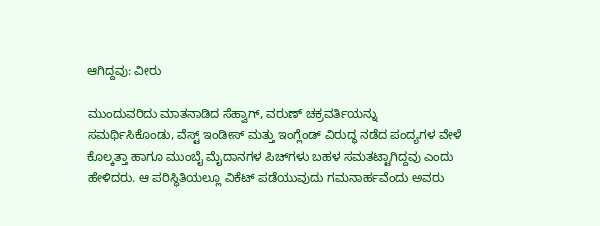ಆಗಿದ್ದವು: ವೀರು

ಮುಂದುವರಿದು ಮಾತನಾಡಿದ ಸೆಹ್ವಾಗ್, ವರುಣ್ ಚಕ್ರವರ್ತಿಯನ್ನು ಸಮರ್ಥಿಸಿಕೊಂಡು, ವೆಸ್ಟ್ ಇಂಡೀಸ್ ಮತ್ತು ಇಂಗ್ಲೆಂಡ್ ವಿರುದ್ಧ ನಡೆದ ಪಂದ್ಯಗಳ ವೇಳೆ ಕೊಲ್ಕತ್ತಾ ಹಾಗೂ ಮುಂಬೈ ಮೈದಾನಗಳ ಪಿಚ್‌ಗಳು ಬಹಳ ಸಮತಟ್ಟಾಗಿದ್ದವು ಎಂದು ಹೇಳಿದರು. ಆ ಪರಿಸ್ಥಿತಿಯಲ್ಲೂ ವಿಕೆಟ್ ಪಡೆಯುವುದು ಗಮನಾರ್ಹವೆಂದು ಅವರು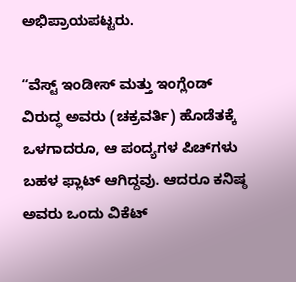ಅಭಿಪ್ರಾಯಪಟ್ಟರು.

“ವೆಸ್ಟ್ ಇಂಡೀಸ್ ಮತ್ತು ಇಂಗ್ಲೆಂಡ್ ವಿರುದ್ಧ ಅವರು (ಚಕ್ರವರ್ತಿ) ಹೊಡೆತಕ್ಕೆ ಒಳಗಾದರೂ, ಆ ಪಂದ್ಯಗಳ ಪಿಚ್‌ಗಳು ಬಹಳ ಫ್ಲಾಟ್ ಆಗಿದ್ದವು. ಆದರೂ ಕನಿಷ್ಠ ಅವರು ಒಂದು ವಿಕೆಟ್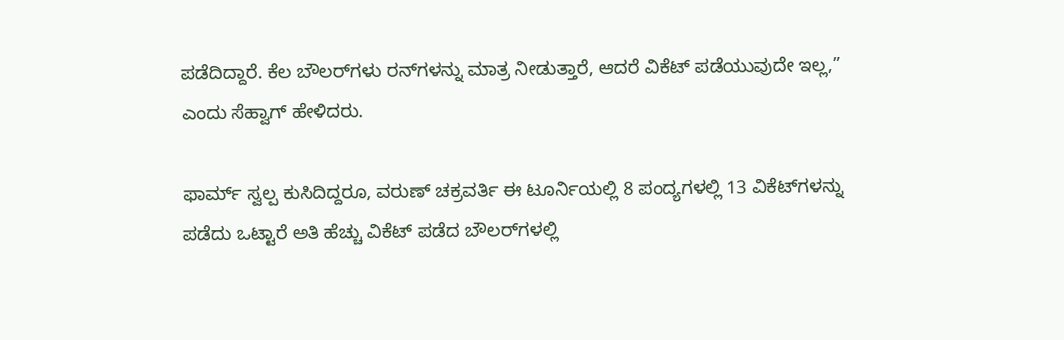ಪಡೆದಿದ್ದಾರೆ. ಕೆಲ ಬೌಲರ್‌ಗಳು ರನ್‌ಗಳನ್ನು ಮಾತ್ರ ನೀಡುತ್ತಾರೆ, ಆದರೆ ವಿಕೆಟ್ ಪಡೆಯುವುದೇ ಇಲ್ಲ,” ಎಂದು ಸೆಹ್ವಾಗ್ ಹೇಳಿದರು.

ಫಾರ್ಮ್ ಸ್ವಲ್ಪ ಕುಸಿದಿದ್ದರೂ, ವರುಣ್ ಚಕ್ರವರ್ತಿ ಈ ಟೂರ್ನಿಯಲ್ಲಿ 8 ಪಂದ್ಯಗಳಲ್ಲಿ 13 ವಿಕೆಟ್‌ಗಳನ್ನು ಪಡೆದು ಒಟ್ಟಾರೆ ಅತಿ ಹೆಚ್ಚು ವಿಕೆಟ್ ಪಡೆದ ಬೌಲರ್‌ಗಳಲ್ಲಿ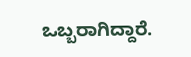ಒಬ್ಬರಾಗಿದ್ದಾರೆ.